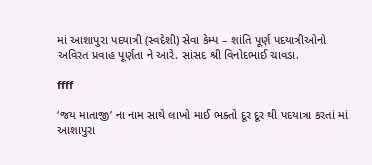માં આશાપુરા પદયાત્રી (સ્વદેશી) સેવા કેમ્પ – શાંતિ પૂર્ણ પદયાત્રીઓનો અવિરત પ્રવાહ પૂર્ણતા ને આરે. સાંસદ શ્રી વિનોદભાઈ ચાવડા.

ffff

‘જય માતાજી’ ના નામ સાથે લાખો માઈ ભક્તો દૂર દૂર થી પદયાત્રા કરતાં માં આશાપુરા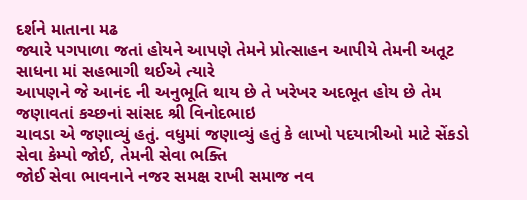દર્શને માતાના મઢ
જ્યારે પગપાળા જતાં હોયને આપણે તેમને પ્રોત્સાહન આપીયે તેમની અતૂટ સાધના માં સહભાગી થઈએ ત્યારે
આપણને જે આનંદ ની અનુભૂતિ થાય છે તે ખરેખર અદભૂત હોય છે તેમ જણાવતાં કચ્છનાં સાંસદ શ્રી વિનોદભાઇ
ચાવડા એ જણાવ્યું હતું. વધુમાં જણાવ્યું હતું કે લાખો પદયાત્રીઓ માટે સેંકડો સેવા કેમ્પો જોઈ, તેમની સેવા ભક્તિ
જોઈ સેવા ભાવનાને નજર સમક્ષ રાખી સમાજ નવ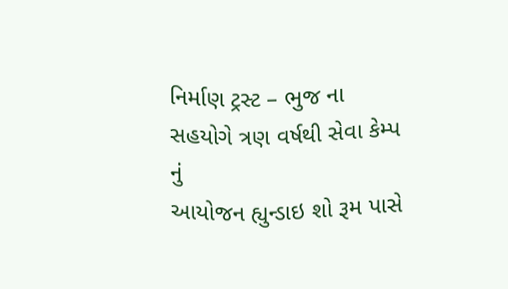નિર્માણ ટ્રસ્ટ – ભુજ ના સહયોગે ત્રણ વર્ષથી સેવા કેમ્પ નું
આયોજન હ્યુન્ડાઇ શો રૂમ પાસે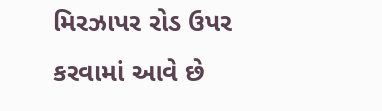મિરઝાપર રોડ ઉપર કરવામાં આવે છે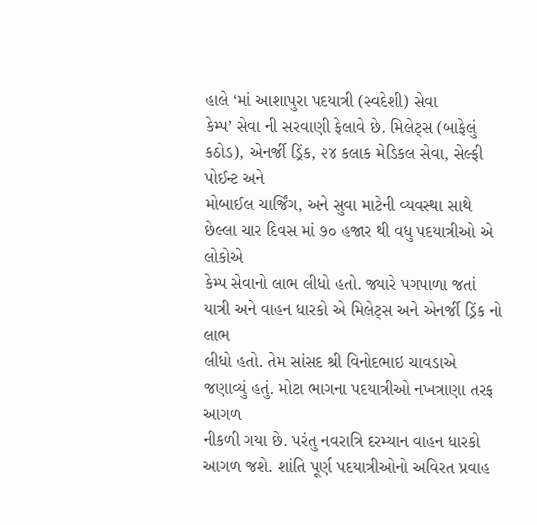હાલે ‘માં આશાપુરા પદયાત્રી (સ્વદેશી) સેવા
કેમ્પ’ સેવા ની સરવાણી ફેલાવે છે. મિલેટ્સ (બાફેલું કઠોડ), એનર્જી ડ્રિંક, ૨૪ કલાક મેડિકલ સેવા, સેલ્ફી પોઈન્ટ અને
મોબાઈલ ચાર્જિંગ, અને સુવા માટેની વ્યવસ્થા સાથે છેલ્લા ચાર દિવસ માં ૭૦ હજાર થી વધુ પદયાત્રીઓ એ લોકોએ
કેમ્પ સેવાનો લાભ લીધો હતો. જ્યારે પગપાળા જતાં યાત્રી અને વાહન ધારકો એ મિલેટ્સ અને એનર્જી ડ્રિંક નો લાભ
લીધો હતો. તેમ સાંસદ શ્રી વિનોદભાઇ ચાવડાએ જણાવ્યું હતું. મોટા ભાગના પદયાત્રીઓ નખત્રાણા તરફ આગળ
નીકળી ગયા છે. પરંતુ નવરાત્રિ દરમ્યાન વાહન ધારકો આગળ જશે. શાંતિ પૂર્ણ પદયાત્રીઓનો અવિરત પ્રવાહ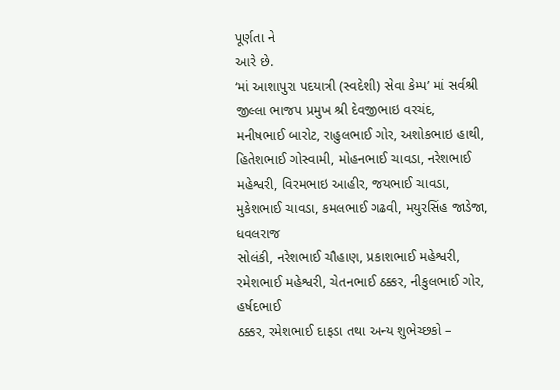પૂર્ણતા ને
આરે છે.
‘માં આશાપુરા પદયાત્રી (સ્વદેશી) સેવા કેમ્પ’ માં સર્વશ્રી જીલ્લા ભાજપ પ્રમુખ શ્રી દેવજીભાઇ વરચંદ,
મનીષભાઈ બારોટ, રાહુલભાઈ ગોર, અશોકભાઇ હાથી, હિતેશભાઈ ગોસ્વામી, મોહનભાઈ ચાવડા, નરેશભાઈ
મહેશ્વરી, વિરમભાઇ આહીર, જયભાઈ ચાવડા, મુકેશભાઈ ચાવડા, કમલભાઈ ગઢવી, મયુરસિંહ જાડેજા, ધવલરાજ
સોલંકી, નરેશભાઈ ચૌહાણ, પ્રકાશભાઈ મહેશ્વરી, રમેશભાઈ મહેશ્વરી, ચેતનભાઈ ઠક્કર, નીકુલભાઈ ગોર, હર્ષદભાઈ
ઠક્કર, રમેશભાઈ દાફડા તથા અન્ય શુભેચ્છકો –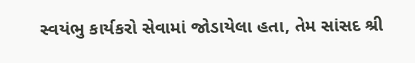સ્વયંભુ કાર્યકરો સેવામાં જોડાયેલા હતા, તેમ સાંસદ શ્રી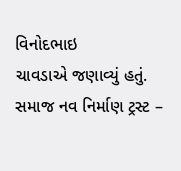વિનોદભાઇ
ચાવડાએ જણાવ્યું હતું. સમાજ નવ નિર્માણ ટ્રસ્ટ –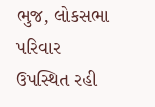ભુજ, લોકસભા પરિવાર ઉપસ્થિત રહી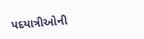પદયાત્રીઓની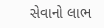સેવાનો લાભ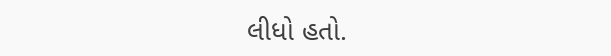લીધો હતો.